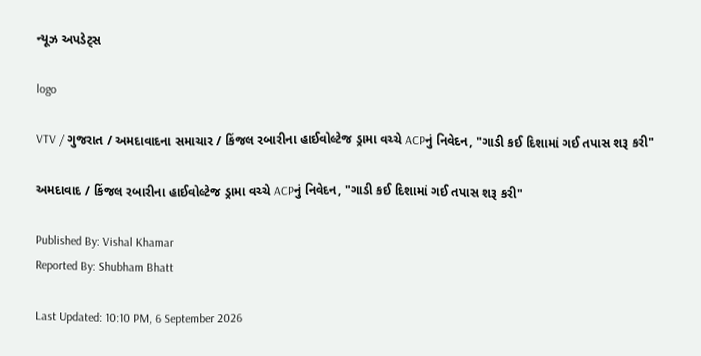ન્યૂઝ અપડેટ્સ

logo

VTV / ગુજરાત / અમદાવાદના સમાચાર / કિંજલ રબારીના હાઈવોલ્ટેજ ડ્રામા વચ્ચે ACPનું નિવેદન, "ગાડી કઈ દિશામાં ગઈ તપાસ શરૂ કરી"

અમદાવાદ / કિંજલ રબારીના હાઈવોલ્ટેજ ડ્રામા વચ્ચે ACPનું નિવેદન, "ગાડી કઈ દિશામાં ગઈ તપાસ શરૂ કરી"

Published By: Vishal Khamar
Reported By: Shubham Bhatt

Last Updated: 10:10 PM, 6 September 2026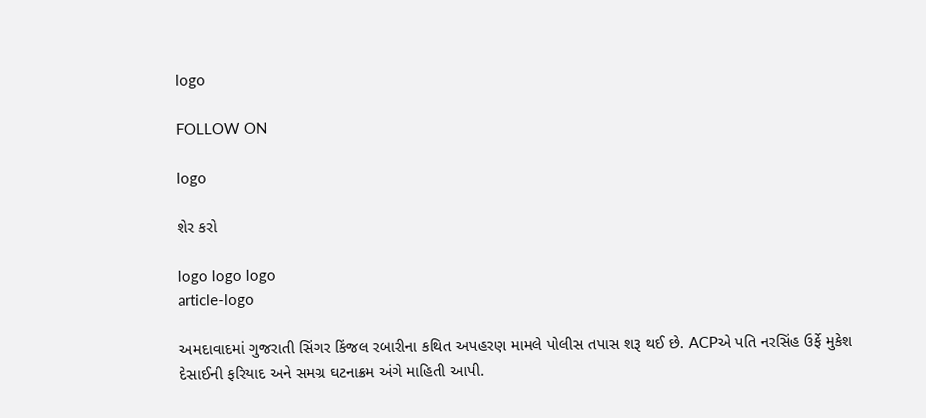logo

FOLLOW ON

logo

શેર કરો

logo logo logo
article-logo

અમદાવાદમાં ગુજરાતી સિંગર કિંજલ રબારીના કથિત અપહરણ મામલે પોલીસ તપાસ શરૂ થઈ છે. ACPએ પતિ નરસિંહ ઉર્ફે મુકેશ દેસાઈની ફરિયાદ અને સમગ્ર ઘટનાક્રમ અંગે માહિતી આપી.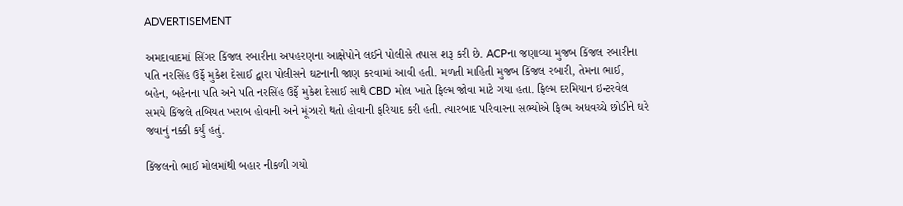ADVERTISEMENT

અમદાવાદમાં સિંગર કિંજલ રબારીના અપહરણના આક્ષેપોને લઈને પોલીસે તપાસ શરૂ કરી છે. ACPના જણાવ્યા મુજબ કિંજલ રબારીના પતિ નરસિંહ ઉર્ફે મુકેશ દેસાઈ દ્વારા પોલીસને ઘટનાની જાણ કરવામાં આવી હતી. મળતી માહિતી મુજબ કિંજલ રબારી, તેમના ભાઈ, બહેન, બહેનના પતિ અને પતિ નરસિંહ ઉર્ફે મુકેશ દેસાઈ સાથે CBD મોલ ખાતે ફિલ્મ જોવા માટે ગયા હતા. ફિલ્મ દરમિયાન ઇન્ટરવેલ સમયે કિંજલે તબિયત ખરાબ હોવાની અને મૂંઝારો થતો હોવાની ફરિયાદ કરી હતી. ત્યારબાદ પરિવારના સભ્યોએ ફિલ્મ અધવચ્ચે છોડીને ઘરે જવાનું નક્કી કર્યું હતું.

કિંજલનો ભાઈ મોલમાંથી બહાર નીકળી ગયો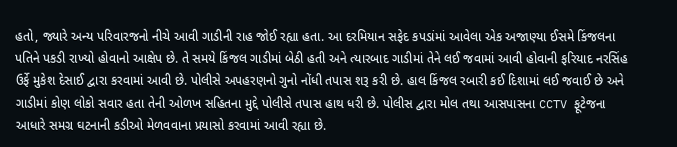હતો, જ્યારે અન્ય પરિવારજનો નીચે આવી ગાડીની રાહ જોઈ રહ્યા હતા. આ દરમિયાન સફેદ કપડાંમાં આવેલા એક અજાણ્યા ઈસમે કિંજલના પતિને પકડી રાખ્યો હોવાનો આક્ષેપ છે. તે સમયે કિંજલ ગાડીમાં બેઠી હતી અને ત્યારબાદ ગાડીમાં તેને લઈ જવામાં આવી હોવાની ફરિયાદ નરસિંહ ઉર્ફે મુકેશ દેસાઈ દ્વારા કરવામાં આવી છે. પોલીસે અપહરણનો ગુનો નોંધી તપાસ શરૂ કરી છે. હાલ કિંજલ રબારી કઈ દિશામાં લઈ જવાઈ છે અને ગાડીમાં કોણ લોકો સવાર હતા તેની ઓળખ સહિતના મુદ્દે પોલીસે તપાસ હાથ ધરી છે. પોલીસ દ્વારા મોલ તથા આસપાસના CCTV ફૂટેજના આધારે સમગ્ર ઘટનાની કડીઓ મેળવવાના પ્રયાસો કરવામાં આવી રહ્યા છે.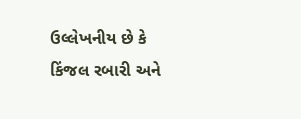ઉલ્લેખનીય છે કે કિંજલ રબારી અને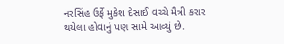નરસિંહ ઉર્ફે મુકેશ દેસાઈ વચ્ચે મૈત્રી કરાર થયેલા હોવાનું પણ સામે આવ્યું છે.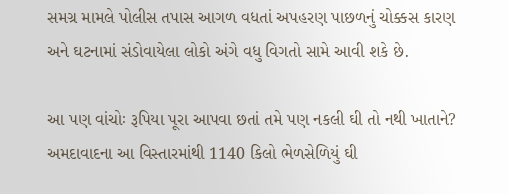સમગ્ર મામલે પોલીસ તપાસ આગળ વધતાં અપહરણ પાછળનું ચોક્કસ કારણ અને ઘટનામાં સંડોવાયેલા લોકો અંગે વધુ વિગતો સામે આવી શકે છે.

આ પણ વાંચોઃ રૂપિયા પૂરા આપવા છતાં તમે પણ નકલી ઘી તો નથી ખાતાને? અમદાવાદના આ વિસ્તારમાંથી 1140 કિલો ભેળસેળિયું ઘી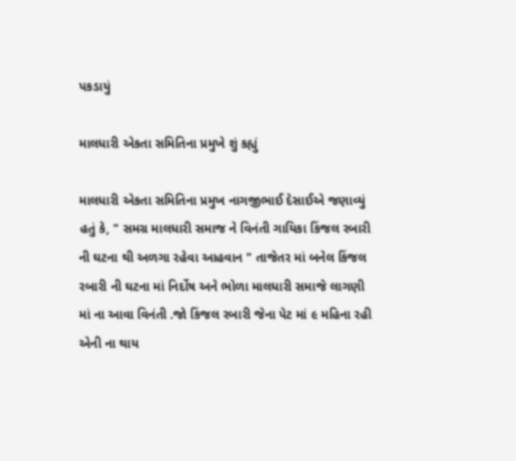પકડાયું

માલધારી એકતા સમિતિના પ્રમુખે શું કહ્યું

માલધારી એકતા સમિતિના પ્રમુખ નાગજીભાઈ દેસાઈએ જણાવ્યું હતું કે, " સમગ્ર માલધારી સમાજ ને વિનંતી ગાયિકા કિંજલ રબારી ની ઘટના થી અળગા રહેવા આહવાન " તાજેતર માં બનેલ કિંજલ રબારી ની ઘટના માં નિર્દોષ અને ભોળા માલધારી સમાજે લાગણી માં ના આવા વિનંતી .જો કિંજલ રબારી જેના પેટ માં ૯ મહિના રહી એની ના થાય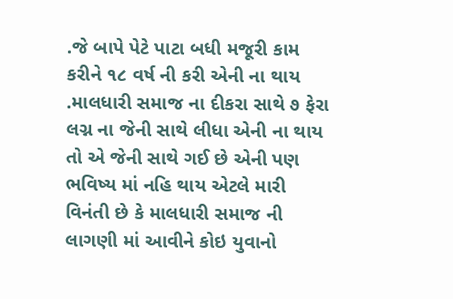.જે બાપે પેટે પાટા બધી મજૂરી કામ કરીને ૧૮ વર્ષ ની કરી એની ના થાય .માલધારી સમાજ ના દીકરા સાથે ૭ ફેરા લગ્ન ના જેની સાથે લીધા એની ના થાય તો એ જેની સાથે ગઈ છે એની પણ ભવિષ્ય માં નહિ થાય એટલે મારી વિનંતી છે કે માલધારી સમાજ ની લાગણી માં આવીને કોઇ યુવાનો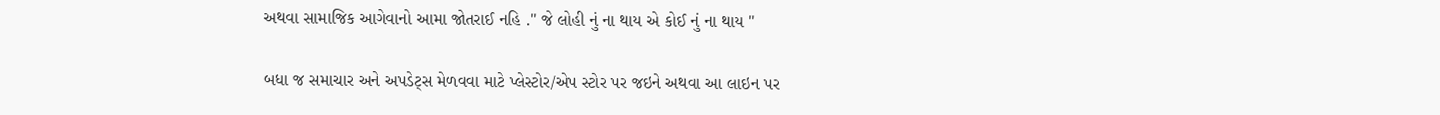અથવા સામાજિક આગેવાનો આમા જોતરાઈ નહિ ." જે લોહી નું ના થાય એ કોઈ નું ના થાય "

બધા જ સમાચાર અને અપડેટ્સ મેળવવા માટે પ્લેસ્ટોર/એપ સ્ટોર પર જઇને અથવા આ લાઇન પર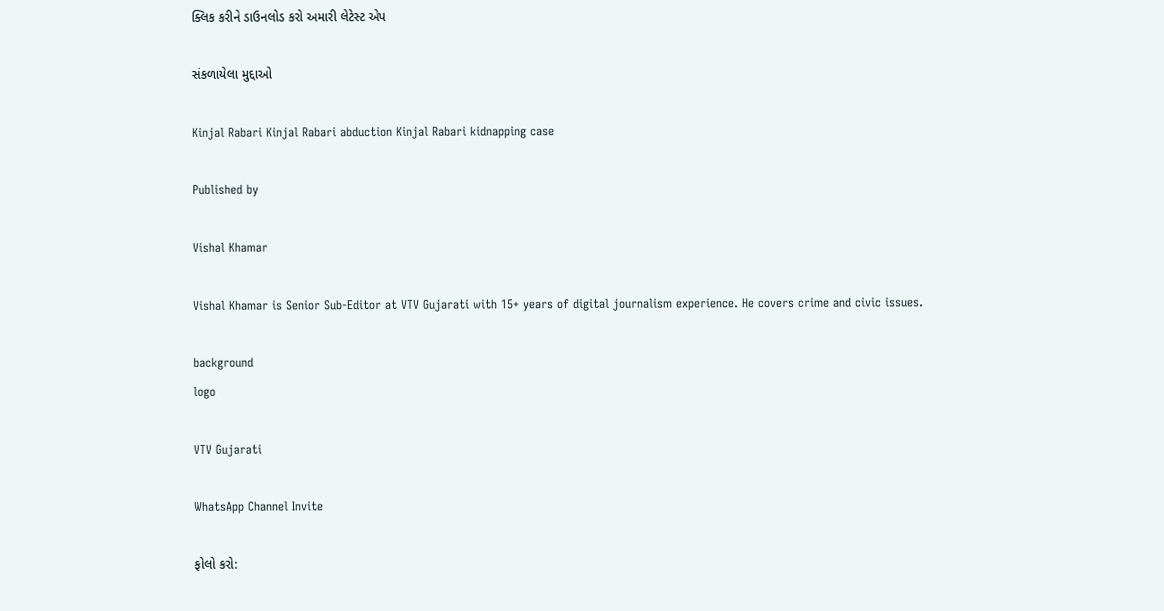ક્લિક કરીને ડાઉનલોડ કરો અમારી લેટેસ્ટ એપ

સંકળાયેલા મુદ્દાઓ

Kinjal Rabari Kinjal Rabari abduction Kinjal Rabari kidnapping case

Published by

Vishal Khamar

Vishal Khamar is Senior Sub-Editor at VTV Gujarati with 15+ years of digital journalism experience. He covers crime and civic issues.

background
logo

VTV Gujarati

WhatsApp Channel Invite

ફોલો કરો: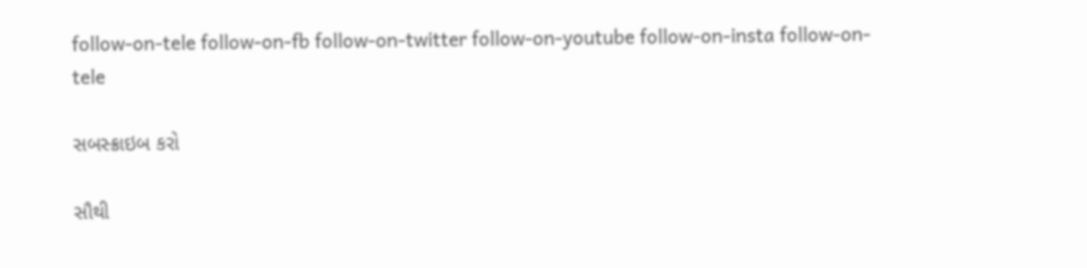follow-on-tele follow-on-fb follow-on-twitter follow-on-youtube follow-on-insta follow-on-tele

સબસ્ક્રાઇબ કરો

સૌથી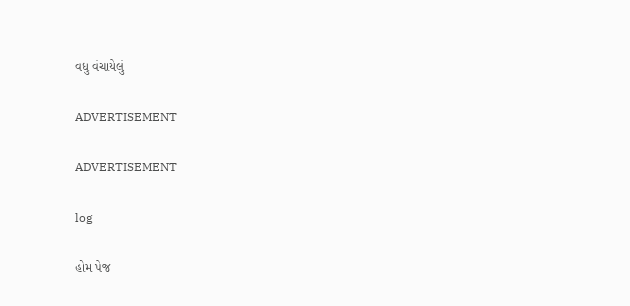વધુ વંચાયેલું

ADVERTISEMENT

ADVERTISEMENT

log

હોમ પેજ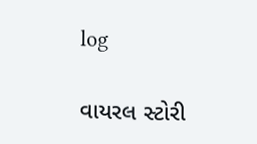log

વાયરલ સ્ટોરી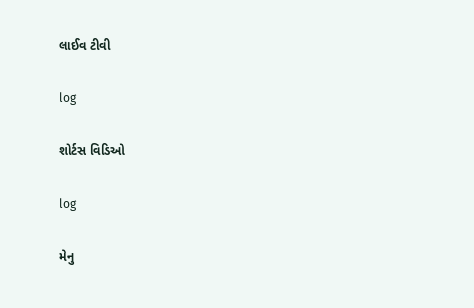લાઈવ ટીવી

log

શોર્ટસ વિડિઓ

log

મેનુ